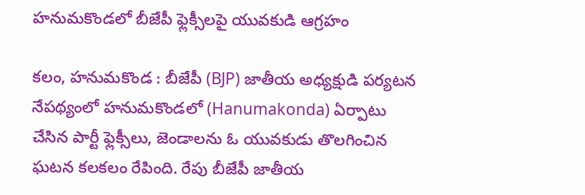హనుమకొండలో బీజేపీ ఫ్లెక్సీలపై యువకుడి ఆగ్రహం

కలం, హనుమకొండ : బీజేపీ (BJP) జాతీయ అధ్యక్షుడి పర్యటన నేపథ్యంలో హనుమకొండలో (Hanumakonda) ఏర్పాటు చేసిన పార్టీ ఫ్లెక్సీలు, జెండాలను ఓ యువకుడు తొలగించిన ఘటన కలకలం రేపింది. రేపు బీజేపీ జాతీయ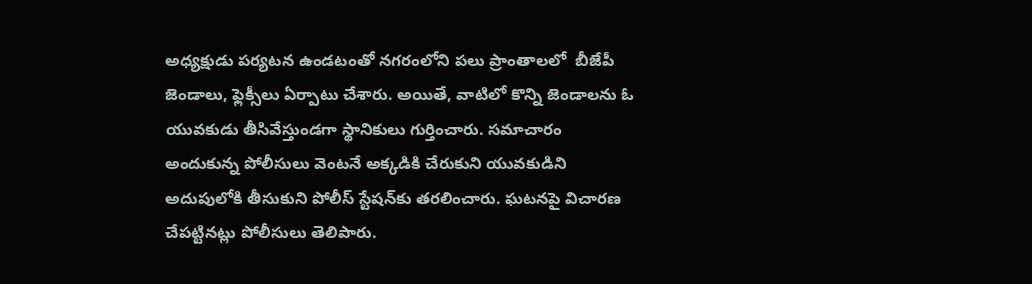అధ్యక్షుడు పర్యటన ఉండటంతో నగరంలోని పలు ప్రాంతాలలో  బీజేపీ జెండాలు, ఫ్లెక్సీలు ఏర్పాటు చేశారు. అయితే, వాటిలో కొన్ని జెండాలను ఓ యువకుడు తీసివేస్తుండగా స్థానికులు గుర్తించారు. సమాచారం అందుకున్న పోలీసులు వెంటనే అక్కడికి చేరుకుని యువకుడిని అదుపులోకి తీసుకుని పోలీస్ స్టేషన్‌కు తరలించారు. ఘటనపై విచారణ చేపట్టినట్లు పోలీసులు తెలిపారు.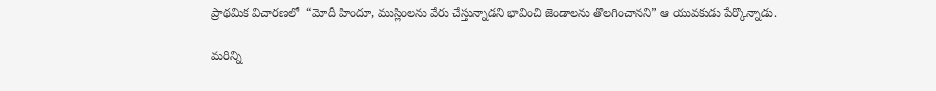ప్రాథమిక విచారణలో  “మోదీ హిందూ, ముస్లింలను వేరు చేస్తున్నాడని భావించి జెండాలను తొలగించానని” ఆ యువకుడు పేర్కొన్నాడు.

మ‌రిన్ని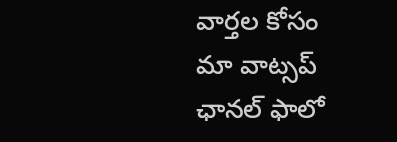వార్త‌ల కోసం మా వాట్స‌ప్ ఛాన‌ల్ ఫాలో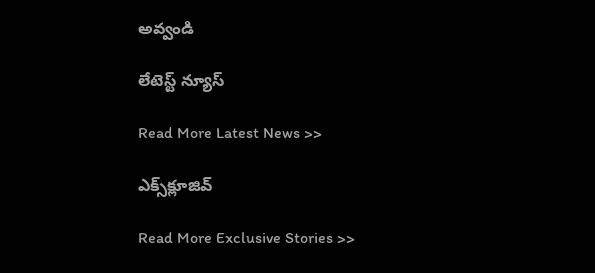అవ్వండి

లేటెస్ట్ న్యూస్‌

Read More Latest News >>

ఎక్స్‌క్లూజివ్‌

Read More Exclusive Stories >>